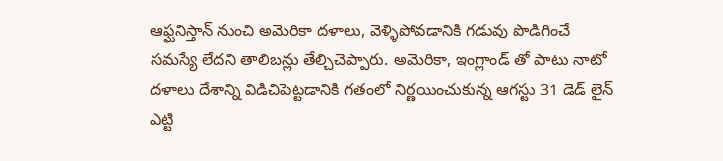ఆఫ్ఘనిస్తాన్ నుంచి అమెరికా దళాలు, వెళ్ళిపోవడానికి గడువు పొడిగించే సమస్యే లేదని తాలిబన్లు తేల్చిచెప్పారు. అమెరికా, ఇంగ్లాండ్ తో పాటు నాటో దళాలు దేశాన్ని విడిచిపెట్టడానికి గతంలో నిర్ణయించుకున్న ఆగస్టు 31 డెడ్ లైన్ ఎట్టి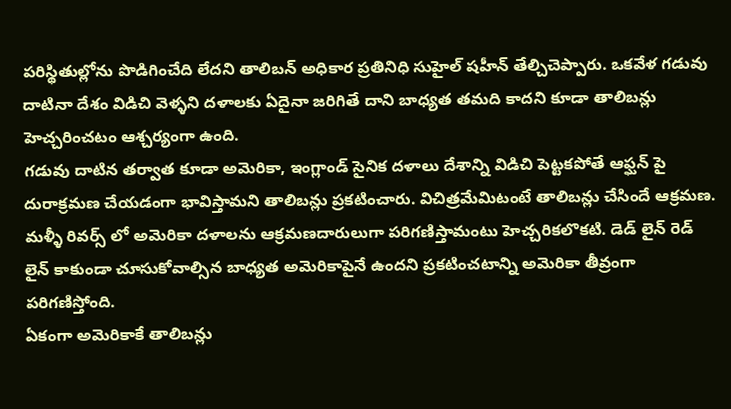పరిస్థితుల్లోను పొడిగించేది లేదని తాలిబన్ అధికార ప్రతినిధి సుహైల్ షహీన్ తేల్చిచెప్పారు. ఒకవేళ గడువు దాటినా దేశం విడిచి వెళ్ళని దళాలకు ఏదైనా జరిగితే దాని బాధ్యత తమది కాదని కూడా తాలిబన్లు హెచ్చరించటం ఆశ్చర్యంగా ఉంది.
గడువు దాటిన తర్వాత కూడా అమెరికా, ఇంగ్లాండ్ సైనిక దళాలు దేశాన్ని విడిచి పెట్టకపోతే ఆఫ్ఘన్ పై దురాక్రమణ చేయడంగా భావిస్తామని తాలిబన్లు ప్రకటించారు. విచిత్రమేమిటంటే తాలిబన్లు చేసిందే ఆక్రమణ. మళ్ళీ రివర్స్ లో అమెరికా దళాలను ఆక్రమణదారులుగా పరిగణిస్తామంటు హెచ్చరికలొకటి. డెడ్ లైన్ రెడ్ లైన్ కాకుండా చూసుకోవాల్సిన బాధ్యత అమెరికాపైనే ఉందని ప్రకటించటాన్ని అమెరికా తీవ్రంగా పరిగణిస్తోంది.
ఏకంగా అమెరికాకే తాలిబన్లు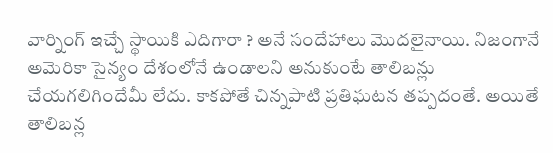వార్నింగ్ ఇచ్చే స్థాయికి ఎదిగారా ? అనే సందేహాలు మొదలైనాయి. నిజంగానే అమెరికా సైన్యం దేశంలోనే ఉండాలని అనుకుంటే తాలిబన్లు చేయగలిగిందేమీ లేదు. కాకపోతే చిన్నపాటి ప్రతిఘటన తప్పదంతే. అయితే తాలిబన్ల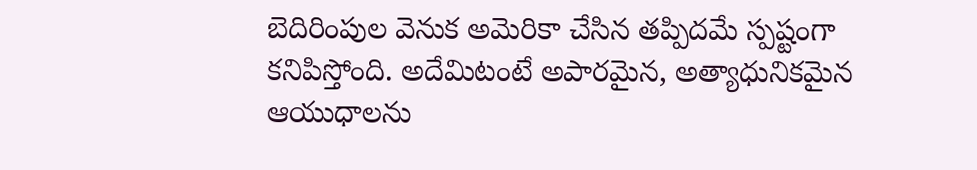బెదిరింపుల వెనుక అమెరికా చేసిన తప్పిదమే స్పష్టంగా కనిపిస్తోంది. అదేమిటంటే అపారమైన, అత్యాధునికమైన ఆయుధాలను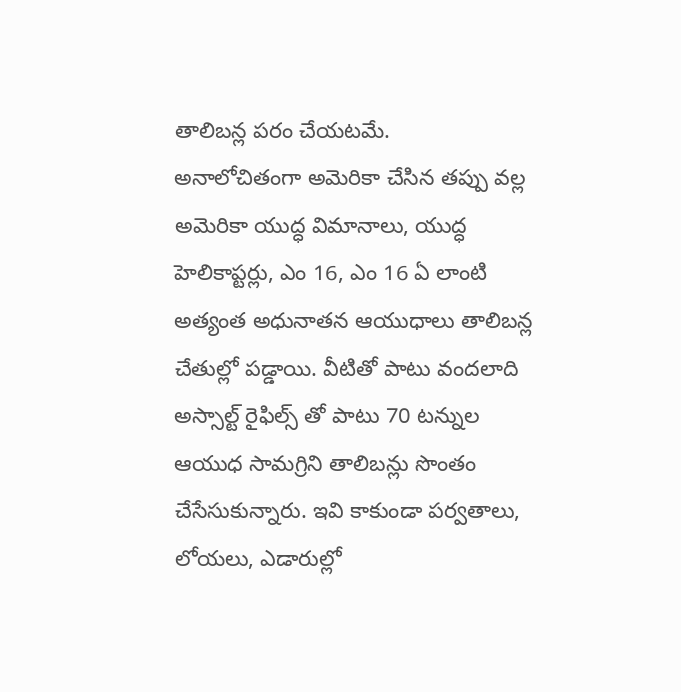తాలిబన్ల పరం చేయటమే.
అనాలోచితంగా అమెరికా చేసిన తప్పు వల్ల అమెరికా యుద్ధ విమానాలు, యుద్ధ హెలికాప్టర్లు, ఎం 16, ఎం 16 ఏ లాంటి అత్యంత అధునాతన ఆయుధాలు తాలిబన్ల చేతుల్లో పడ్డాయి. వీటితో పాటు వందలాది అస్సాల్ట్ రైఫిల్స్ తో పాటు 70 టన్నుల ఆయుధ సామగ్రిని తాలిబన్లు సొంతం చేసేసుకున్నారు. ఇవి కాకుండా పర్వతాలు, లోయలు, ఎడారుల్లో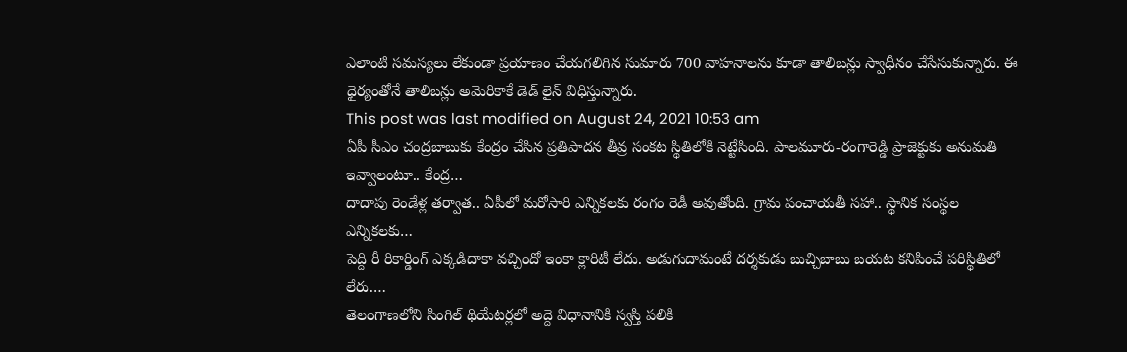ఎలాంటి సమస్యలు లేకుండా ప్రయాణం చేయగలిగిన సుమారు 700 వాహనాలను కూడా తాలిబన్లు స్వాధీనం చేసేసుకున్నారు. ఈ ధైర్యంతోనే తాలిబన్లు అమెరికాకే డెడ్ లైన్ విధిస్తున్నారు.
This post was last modified on August 24, 2021 10:53 am
ఏపీ సీఎం చంద్రబాబుకు కేంద్రం చేసిన ప్రతిపాదన తీవ్ర సంకట స్థితిలోకి నెట్టేసింది. పాలమూరు-రంగారెడ్డి ప్రాజెక్టుకు అనుమతి ఇవ్వాలంటూ.. కేంద్ర…
దాదాపు రెండేళ్ల తర్వాత.. ఏపీలో మరోసారి ఎన్నికలకు రంగం రెడీ అవుతోంది. గ్రామ పంచాయతీ సహా.. స్థానిక సంస్థల ఎన్నికలకు…
పెద్ది రీ రికార్డింగ్ ఎక్కడిదాకా వచ్చిందో ఇంకా క్లారిటీ లేదు. అడుగుదామంటే దర్శకుడు బుచ్చిబాబు బయట కనిపించే పరిస్థితిలో లేరు.…
తెలంగాణలోని సింగిల్ థియేటర్లలో అద్దె విధానానికి స్వస్తి పలికి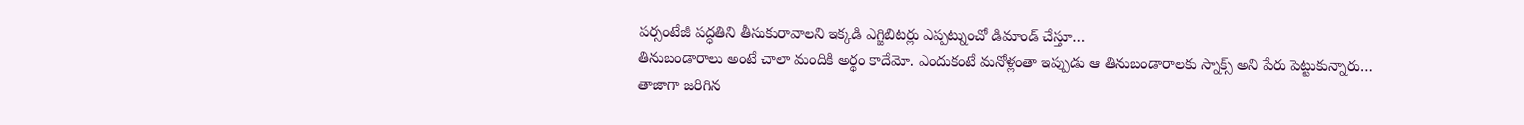పర్సంటేజీ పద్ధతిని తీసుకురావాలని ఇక్కడి ఎగ్జిబిటర్లు ఎప్పట్నుంచో డిమాండ్ చేస్తూ…
తినుబండారాలు అంటే చాలా మందికి అర్థం కాదేమో. ఎందుకంటే మనోళ్లంతా ఇప్పుడు ఆ తినుబండారాలకు స్నాక్స్ అని పేరు పెట్టుకున్నారు…
తాజాగా జరిగిన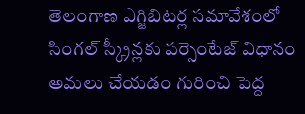తెలంగాణ ఎగ్జిబిటర్ల సమావేశంలో సింగల్ స్క్రీన్లకు పర్సెంటేజ్ విధానం అమలు చేయడం గురించి పెద్ద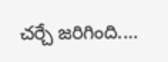చర్చే జరిగింది.…